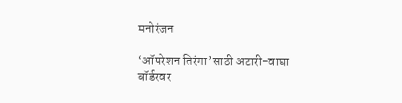मनोरंजन

‘ऑपरेशन तिरंगा’साठी अटारी-वाघा बॉर्डरवर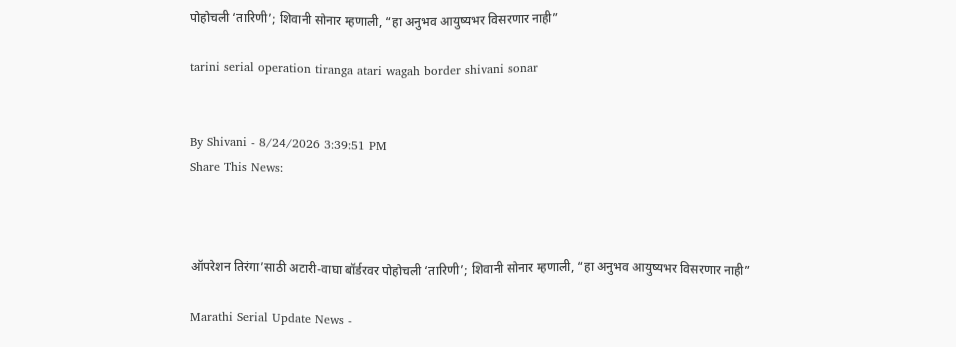पोहोचली ‘तारिणी’; शिवानी सोनार म्हणाली, “हा अनुभव आयुष्यभर विसरणार नाही”

tarini serial operation tiranga atari wagah border shivani sonar


By Shivani - 8/24/2026 3:39:51 PM
Share This News:



ऑपरेशन तिरंगा’साठी अटारी-वाघा बॉर्डरवर पोहोचली ‘तारिणी’; शिवानी सोनार म्हणाली, “हा अनुभव आयुष्यभर विसरणार नाही”

Marathi Serial Update News -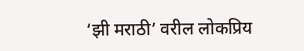‘झी मराठी’ वरील लोकप्रिय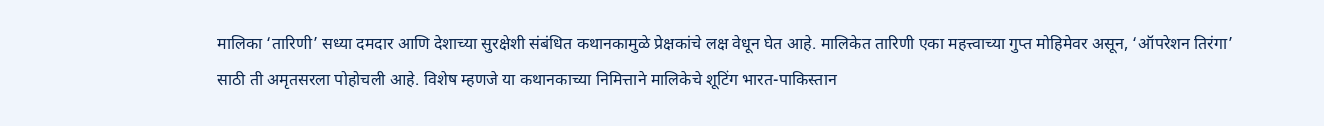मालिका ‘तारिणी’ सध्या दमदार आणि देशाच्या सुरक्षेशी संबंधित कथानकामुळे प्रेक्षकांचे लक्ष वेधून घेत आहे. मालिकेत तारिणी एका महत्त्वाच्या गुप्त मोहिमेवर असून, ‘ऑपरेशन तिरंगा’ साठी ती अमृतसरला पोहोचली आहे. विशेष म्हणजे या कथानकाच्या निमित्ताने मालिकेचे शूटिंग भारत-पाकिस्तान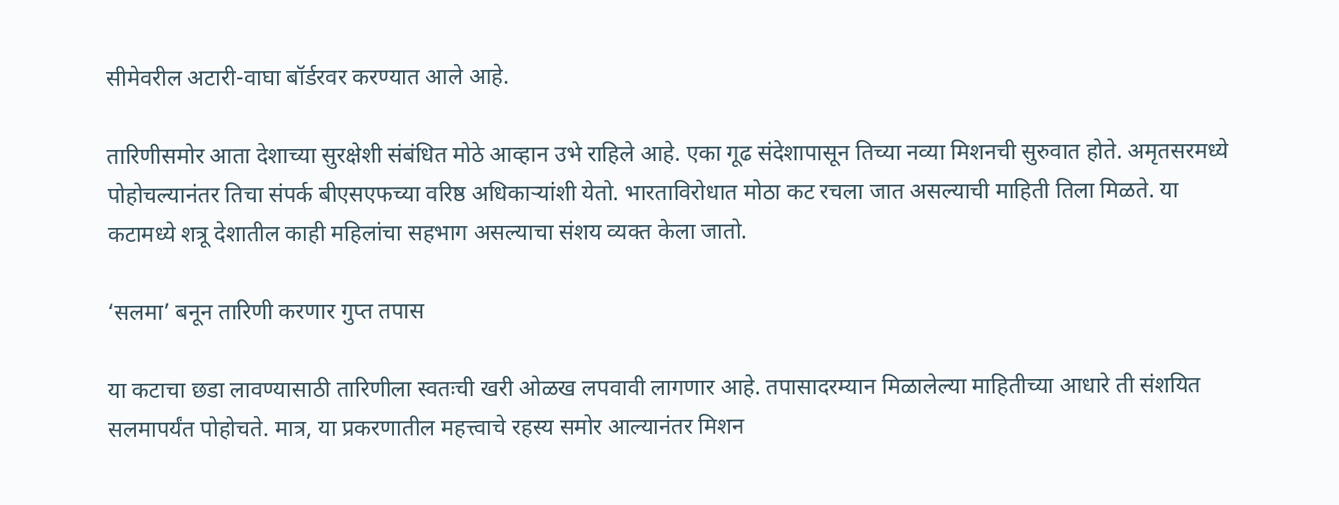सीमेवरील अटारी-वाघा बॉर्डरवर करण्यात आले आहे.

तारिणीसमोर आता देशाच्या सुरक्षेशी संबंधित मोठे आव्हान उभे राहिले आहे. एका गूढ संदेशापासून तिच्या नव्या मिशनची सुरुवात होते. अमृतसरमध्ये पोहोचल्यानंतर तिचा संपर्क बीएसएफच्या वरिष्ठ अधिकाऱ्यांशी येतो. भारताविरोधात मोठा कट रचला जात असल्याची माहिती तिला मिळते. या कटामध्ये शत्रू देशातील काही महिलांचा सहभाग असल्याचा संशय व्यक्त केला जातो.

‘सलमा’ बनून तारिणी करणार गुप्त तपास

या कटाचा छडा लावण्यासाठी तारिणीला स्वतःची खरी ओळख लपवावी लागणार आहे. तपासादरम्यान मिळालेल्या माहितीच्या आधारे ती संशयित सलमापर्यंत पोहोचते. मात्र, या प्रकरणातील महत्त्वाचे रहस्य समोर आल्यानंतर मिशन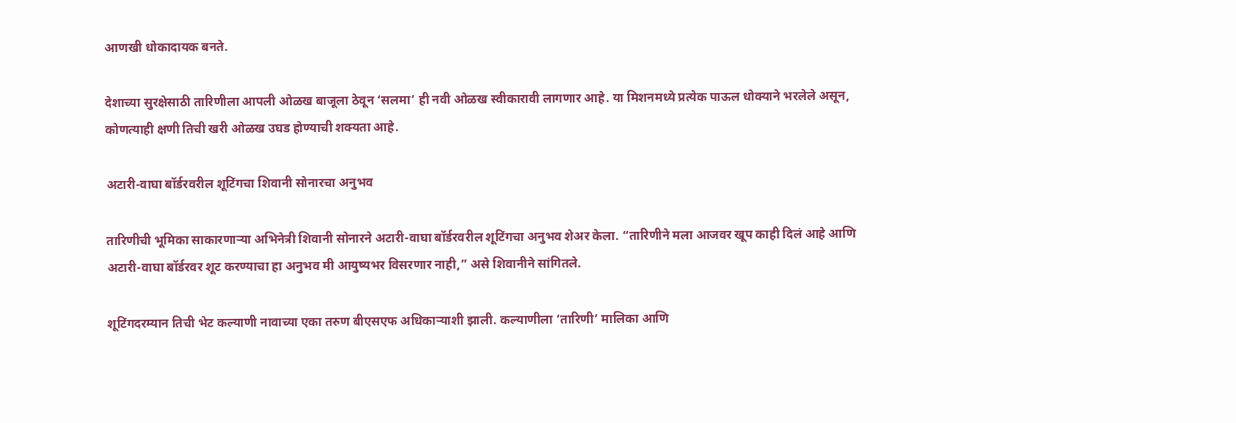आणखी धोकादायक बनते.

देशाच्या सुरक्षेसाठी तारिणीला आपली ओळख बाजूला ठेवून ‘सलमा’ ही नवी ओळख स्वीकारावी लागणार आहे. या मिशनमध्ये प्रत्येक पाऊल धोक्याने भरलेले असून, कोणत्याही क्षणी तिची खरी ओळख उघड होण्याची शक्यता आहे.

अटारी-वाघा बॉर्डरवरील शूटिंगचा शिवानी सोनारचा अनुभव

तारिणीची भूमिका साकारणाऱ्या अभिनेत्री शिवानी सोनारने अटारी-वाघा बॉर्डरवरील शूटिंगचा अनुभव शेअर केला. “तारिणीने मला आजवर खूप काही दिलं आहे आणि अटारी-वाघा बॉर्डरवर शूट करण्याचा हा अनुभव मी आयुष्यभर विसरणार नाही,” असे शिवानीने सांगितले.

शूटिंगदरम्यान तिची भेट कल्याणी नावाच्या एका तरुण बीएसएफ अधिकाऱ्याशी झाली. कल्याणीला ‘तारिणी’ मालिका आणि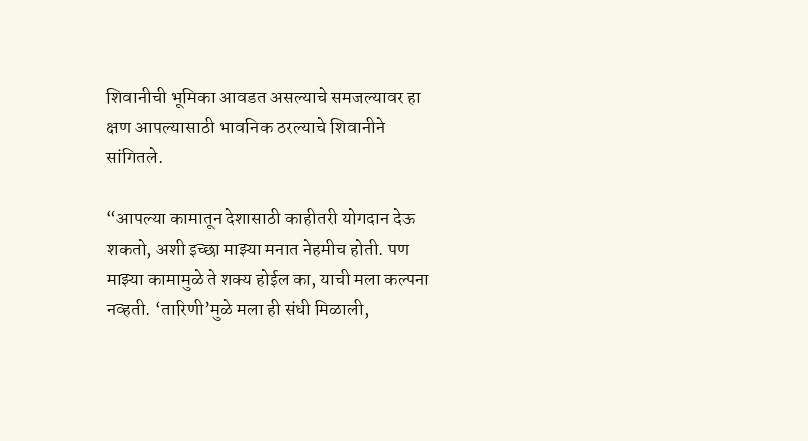शिवानीची भूमिका आवडत असल्याचे समजल्यावर हा क्षण आपल्यासाठी भावनिक ठरल्याचे शिवानीने सांगितले.

“आपल्या कामातून देशासाठी काहीतरी योगदान देऊ शकतो, अशी इच्छा माझ्या मनात नेहमीच होती. पण माझ्या कामामुळे ते शक्य होईल का, याची मला कल्पना नव्हती. ‘तारिणी’मुळे मला ही संधी मिळाली,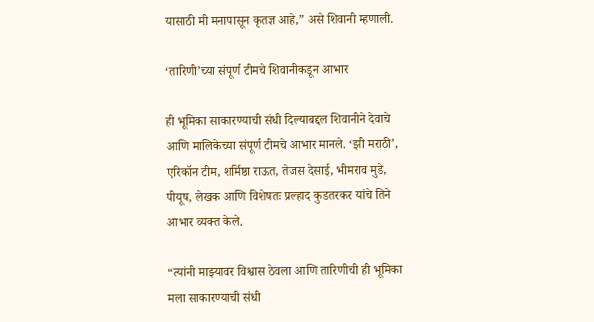यासाठी मी मनापासून कृतज्ञ आहे,” असे शिवानी म्हणाली.

‘तारिणी’च्या संपूर्ण टीमचे शिवानीकडून आभार

ही भूमिका साकारण्याची संधी दिल्याबद्दल शिवानीने देवाचे आणि मालिकेच्या संपूर्ण टीमचे आभार मानले. ‘झी मराठी’, एरिकॉन टीम, शर्मिष्ठा राऊत, तेजस देसाई, भीमराव मुडे, पीयूष, लेखक आणि विशेषतः प्रल्हाद कुडतरकर यांचे तिने आभार व्यक्त केले.

“त्यांनी माझ्यावर विश्वास ठेवला आणि तारिणीची ही भूमिका मला साकारण्याची संधी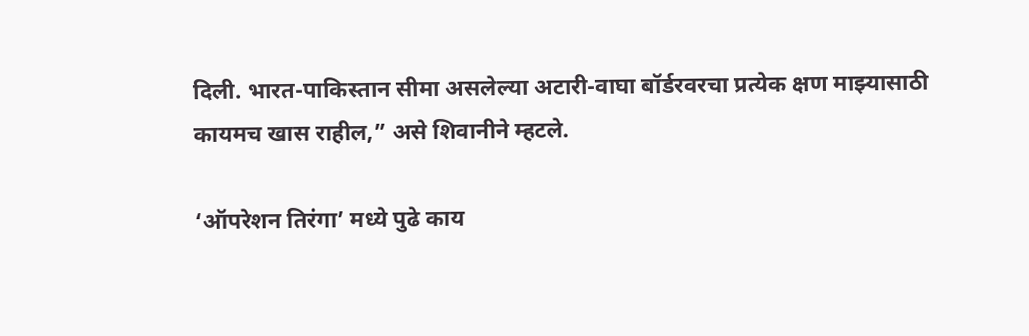दिली. भारत-पाकिस्तान सीमा असलेल्या अटारी-वाघा बॉर्डरवरचा प्रत्येक क्षण माझ्यासाठी कायमच खास राहील,” असे शिवानीने म्हटले.

‘ऑपरेशन तिरंगा’ मध्ये पुढे काय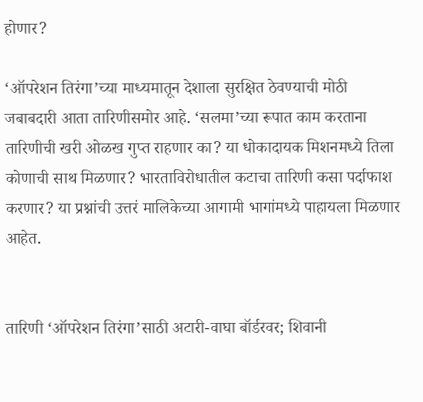होणार?

‘ऑपरेशन तिरंगा’च्या माध्यमातून देशाला सुरक्षित ठेवण्याची मोठी जबाबदारी आता तारिणीसमोर आहे. ‘सलमा’च्या रूपात काम करताना तारिणीची खरी ओळख गुप्त राहणार का? या धोकादायक मिशनमध्ये तिला कोणाची साथ मिळणार? भारताविरोधातील कटाचा तारिणी कसा पर्दाफाश करणार? या प्रश्नांची उत्तरं मालिकेच्या आगामी भागांमध्ये पाहायला मिळणार आहेत.


तारिणी ‘ऑपरेशन तिरंगा’साठी अटारी-वाघा बॉर्डरवर; शिवानी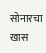सोनारचा खास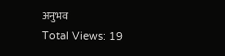अनुभव
Total Views: 19